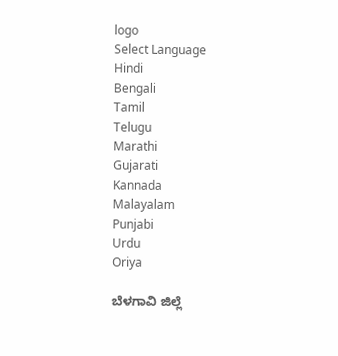logo
Select Language
Hindi
Bengali
Tamil
Telugu
Marathi
Gujarati
Kannada
Malayalam
Punjabi
Urdu
Oriya

ಬೆಳಗಾವಿ ಜಿಲ್ಲೆ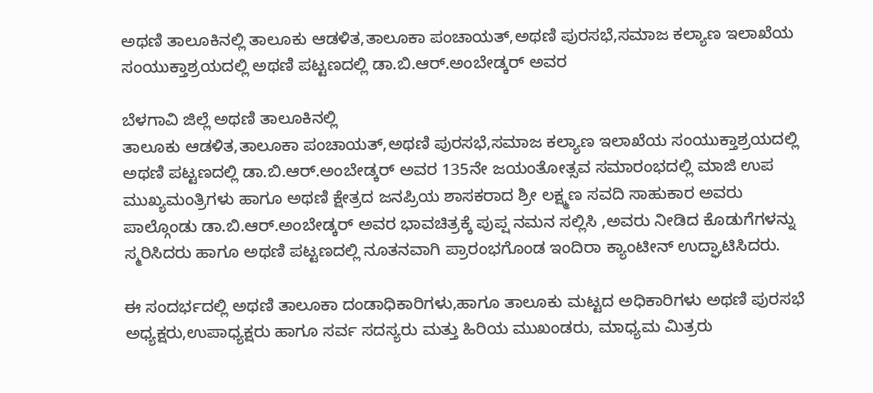ಅಥಣಿ ತಾಲೂಕಿನಲ್ಲಿ ತಾಲೂಕು ಆಡಳಿತ,ತಾಲೂಕಾ ಪಂಚಾಯತ್,ಅಥಣಿ ಪುರಸಭೆ,ಸಮಾಜ ಕಲ್ಯಾಣ ಇಲಾಖೆಯ ಸಂಯುಕ್ತಾಶ್ರಯದಲ್ಲಿ ಅಥಣಿ ಪಟ್ಟಣದಲ್ಲಿ ಡಾ.ಬಿ.ಆರ್.ಅಂಬೇಡ್ಕರ್ ಅವರ

ಬೆಳಗಾವಿ ಜಿಲ್ಲೆ ಅಥಣಿ ತಾಲೂಕಿನಲ್ಲಿ
ತಾಲೂಕು ಆಡಳಿತ,ತಾಲೂಕಾ ಪಂಚಾಯತ್,ಅಥಣಿ ಪುರಸಭೆ,ಸಮಾಜ ಕಲ್ಯಾಣ ಇಲಾಖೆಯ ಸಂಯುಕ್ತಾಶ್ರಯದಲ್ಲಿ ಅಥಣಿ ಪಟ್ಟಣದಲ್ಲಿ ಡಾ.ಬಿ.ಆರ್.ಅಂಬೇಡ್ಕರ್ ಅವರ 135ನೇ ಜಯಂತೋತ್ಸವ ಸಮಾರಂಭದಲ್ಲಿ ಮಾಜಿ ಉಪ ಮುಖ್ಯಮಂತ್ರಿಗಳು ಹಾಗೂ ಅಥಣಿ ಕ್ಷೇತ್ರದ ಜನಪ್ರಿಯ ಶಾಸಕರಾದ ಶ್ರೀ ಲಕ್ಷ್ಮಣ ಸವದಿ ಸಾಹುಕಾರ ಅವರು ಪಾಲ್ಗೊಂಡು ಡಾ.ಬಿ.ಆರ್.ಅಂಬೇಡ್ಕರ್ ಅವರ ಭಾವಚಿತ್ರಕ್ಕೆ ಪುಪ್ಷ ನಮನ ಸಲ್ಲಿಸಿ ,ಅವರು ನೀಡಿದ ಕೊಡುಗೆಗಳನ್ನು ಸ್ಮರಿಸಿದರು ಹಾಗೂ ಅಥಣಿ ಪಟ್ಟಣದಲ್ಲಿ ನೂತನವಾಗಿ ಪ್ರಾರಂಭಗೊಂಡ ಇಂದಿರಾ ಕ್ಯಾಂಟೀನ್ ಉದ್ಘಾಟಿಸಿದರು.

ಈ ಸಂದರ್ಭದಲ್ಲಿ ಅಥಣಿ ತಾಲೂಕಾ ದಂಡಾಧಿಕಾರಿಗಳು,ಹಾಗೂ ತಾಲೂಕು ಮಟ್ಟದ ಅಧಿಕಾರಿಗಳು ಅಥಣಿ ಪುರಸಭೆ ಅಧ್ಯಕ್ಷರು,ಉಪಾಧ್ಯಕ್ಷರು ಹಾಗೂ ಸರ್ವ ಸದಸ್ಯರು ಮತ್ತು ಹಿರಿಯ ಮುಖಂಡರು, ಮಾಧ್ಯಮ ಮಿತ್ರರು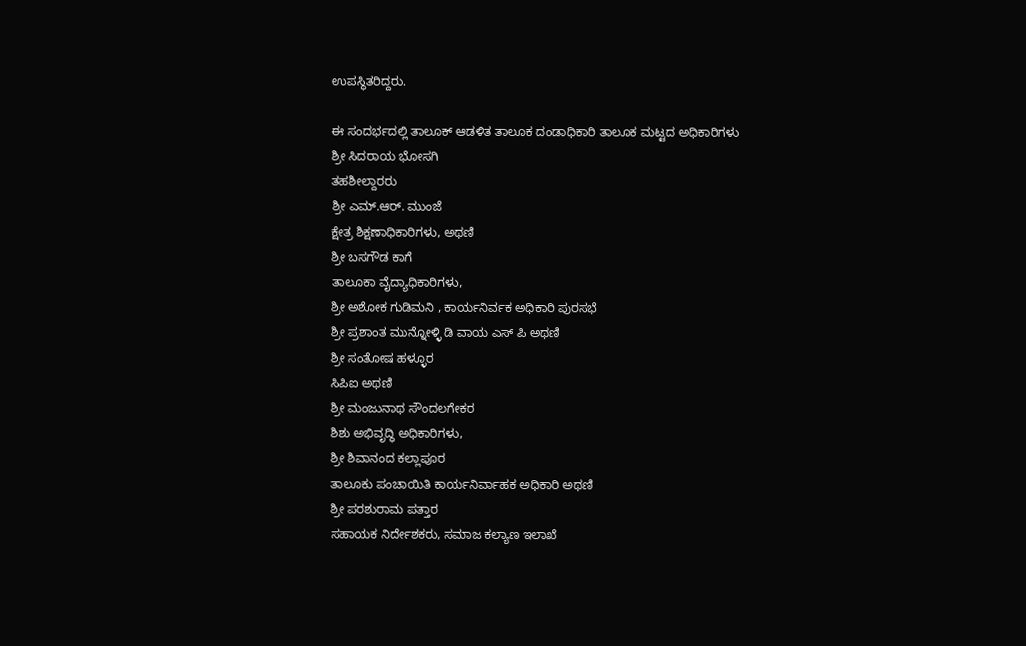ಉಪಸ್ಥಿತರಿದ್ದರು.

ಈ ಸಂದರ್ಭದಲ್ಲಿ ತಾಲೂಕ್ ಆಡಳಿತ ತಾಲೂಕ ದಂಡಾಧಿಕಾರಿ ತಾಲೂಕ ಮಟ್ಟದ ಅಧಿಕಾರಿಗಳು
ಶ್ರೀ ಸಿದರಾಯ ಭೋಸಗಿ
ತಹಶೀಲ್ದಾರರು
ಶ್ರೀ ಎಮ್.ಆರ್. ಮುಂಜೆ
ಕ್ಷೇತ್ರ ಶಿಕ್ಷಣಾಧಿಕಾರಿಗಳು, ಅಥಣಿ
ಶ್ರೀ ಬಸಗೌಡ ಕಾಗೆ
ತಾಲೂಕಾ ವೈದ್ಯಾಧಿಕಾರಿಗಳು,
ಶ್ರೀ ಅಶೋಕ ಗುಡಿಮನಿ , ಕಾರ್ಯನಿರ್ವಕ ಅಧಿಕಾರಿ ಪುರಸಭೆ
ಶ್ರೀ ಪ್ರಶಾಂತ ಮುನ್ನೋಳ್ಳಿ ಡಿ ವಾಯ ಎಸ್ ಪಿ ಅಥಣಿ
ಶ್ರೀ ಸಂತೋಷ ಹಳ್ಳೂರ
ಸಿಪಿಐ ಅಥಣಿ
ಶ್ರೀ ಮಂಜುನಾಥ ಸೌಂದಲಗೇಕರ
ಶಿಶು ಅಭಿವೃದ್ಧಿ ಅಧಿಕಾರಿಗಳು,
ಶ್ರೀ ಶಿವಾನಂದ ಕಲ್ಲಾಪೂರ
ತಾಲೂಕು ಪಂಚಾಯಿತಿ ಕಾರ್ಯನಿರ್ವಾಹಕ ಅಧಿಕಾರಿ ಅಥಣಿ
ಶ್ರೀ ಪರಶುರಾಮ ಪತ್ತಾರ
ಸಹಾಯಕ ನಿರ್ದೇಶಕರು, ಸಮಾಜ ಕಲ್ಯಾಣ ಇಲಾಖೆ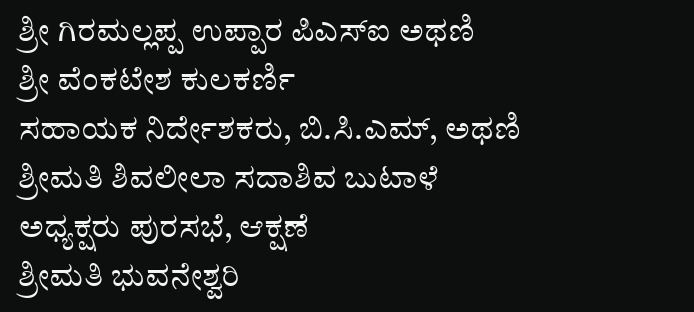ಶ್ರೀ ಗಿರಮಲ್ಲಪ್ಪ ಉಪ್ಪಾರ ಪಿಎಸ್ಐ ಅಥಣಿ
ಶ್ರೀ ವೆಂಕಟೇಶ ಕುಲಕರ್ಣಿ
ಸಹಾಯಕ ನಿರ್ದೇಶಕರು, ಬಿ.ಸಿ.ಎಮ್, ಅಥಣಿ
ಶ್ರೀಮತಿ ಶಿವಲೀಲಾ ಸದಾಶಿವ ಬುಟಾಳೆ
ಅಧ್ಯಕ್ಷರು ಪುರಸಭೆ, ಆಕ್ಷಣೆ
ಶ್ರೀಮತಿ ಭುವನೇಶ್ವರಿ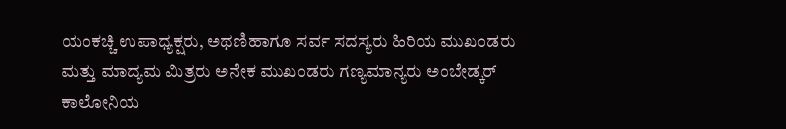ಯಂಕಚ್ಚಿ ಉಪಾಧ್ಯಕ್ಷರು, ಅಥಣಿಹಾಗೂ ಸರ್ವ ಸದಸ್ಯರು ಹಿರಿಯ ಮುಖಂಡರು ಮತ್ತು ಮಾದ್ಯಮ ಮಿತ್ರರು ಅನೇಕ ಮುಖಂಡರು ಗಣ್ಯಮಾನ್ಯರು ಅಂಬೇಡ್ಕರ್ ಕಾಲೋನಿಯ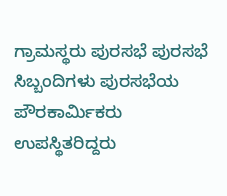ಗ್ರಾಮಸ್ಥರು ಪುರಸಭೆ ಪುರಸಭೆ ಸಿಬ್ಬಂದಿಗಳು ಪುರಸಭೆಯ ಪೌರಕಾರ್ಮಿಕರು ಉಪಸ್ಥಿತರಿದ್ದರು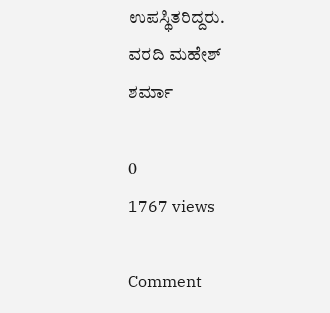ಉಪಸ್ಥಿತರಿದ್ದರು.
ವರದಿ ಮಹೇಶ್ ಶರ್ಮಾ

0
1767 views

Comment